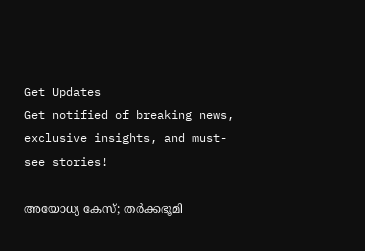Get Updates
Get notified of breaking news, exclusive insights, and must-see stories!

അയോധ്യ കേസ്; തർക്കഭൂമി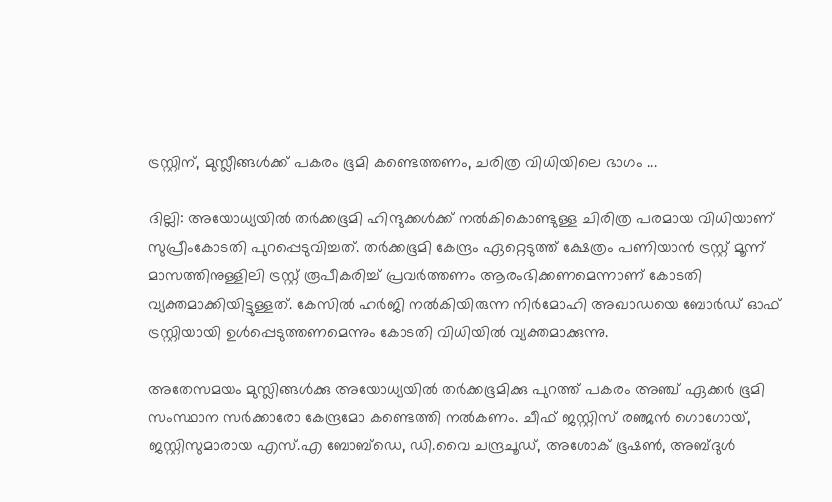ട്രസ്റ്റിന്, മുസ്ലീങ്ങൾക്ക് പകരം ഭൂമി കണ്ടെത്തണം, ചരിത്ര വിധിയിലെ ഭാഗം ...

ദില്ലി: അയോധ്യയിൽ തർക്കഭൂമി ഹിന്ദുക്കൾക്ക് നൽകികൊണ്ടുള്ള ചിരിത്ര പരമായ വിധിയാണ് സുപ്രീംകോടതി പുറപ്പെടുവിച്ചത്. തര്‍ക്കഭൂമി കേന്ദ്രം ഏറ്റെടുത്ത് ക്ഷേത്രം പണിയാൻ ട്രസ്റ്റ് മൂന്ന് മാസത്തിനുള്ളിലി‍ ട്രസ്റ്റ് രൂപീകരിച്ച് പ്രവർത്തണം ആരംഭിക്കണമെന്നാണ് കോടതി വ്യക്തമാക്കിയിട്ടുള്ളത്. കേസില്‍ ഹര്‍ജി നല്‍കിയിരുന്ന നിര്‍മോഹി അഖാഡയെ ബോർഡ് ഓഫ് ട്രസ്റ്റിയായി ഉൾപ്പെടുത്തണമെന്നും കോടതി വിധിയിൽ വ്യക്തമാക്കുന്നു.

അതേസമയം മുസ്ലിങ്ങള്‍ക്കു അയോധ്യയില്‍ തര്‍ക്കഭൂമിക്കു പുറത്ത് പകരം അഞ്ച് ഏക്കര്‍ ഭൂമി സംസ്ഥാന സര്‍ക്കാരോ കേന്ദ്രമോ കണ്ടെത്തി നല്‍കണം. ചീഫ് ജസ്റ്റിസ് രഞ്ജന്‍ ഗൊഗോയ്, ജസ്റ്റിസുമാരായ എസ്.എ ബോബ്ഡെ, ഡി.വൈ ചന്ദ്രചൂഡ്, അശോക് ഭൂഷണ്‍, അബ്ദുള്‍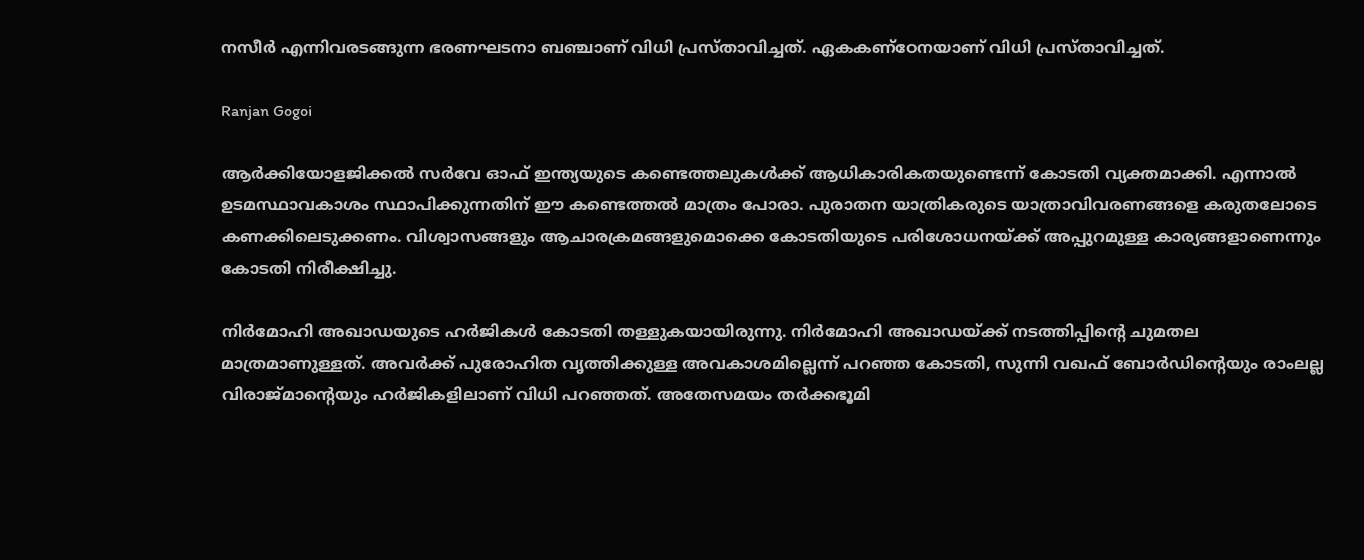നസീര്‍ എന്നിവരടങ്ങുന്ന ഭരണഘടനാ ബഞ്ചാണ് വിധി പ്രസ്താവിച്ചത്. ഏകകണ്ഠേനയാണ് വിധി പ്രസ്താവിച്ചത്.

Ranjan Gogoi

ആര്‍ക്കിയോളജിക്കല്‍ സര്‍വേ ഓഫ് ഇന്ത്യയുടെ കണ്ടെത്തലുകള്‍ക്ക് ആധികാരികതയുണ്ടെന്ന് കോടതി വ്യക്തമാക്കി. എന്നാല്‍ ഉടമസ്ഥാവകാശം സ്ഥാപിക്കുന്നതിന് ഈ കണ്ടെത്തല്‍ മാത്രം പോരാ. പുരാതന യാത്രികരുടെ യാത്രാവിവരണങ്ങളെ കരുതലോടെ കണക്കിലെടുക്കണം. വിശ്വാസങ്ങളും ആചാരക്രമങ്ങളുമൊക്കെ കോടതിയുടെ പരിശോധനയ്ക്ക് അപ്പുറമുള്ള കാര്യങ്ങളാണെന്നും കോടതി നിരീക്ഷിച്ചു.

നിര്‍മോഹി അഖാഡയുടെ ഹര്‍ജികള്‍ കോടതി തള്ളുകയായിരുന്നു. നിര്‍മോഹി അഖാഡയ്ക്ക് നടത്തിപ്പിന്റെ ചുമതല മാത്രമാണുള്ളത്. അവർക്ക് പുരോഹിത വൃത്തിക്കുള്ള അവകാശമില്ലെന്ന് പറഞ്ഞ കോടതി, സുന്നി വഖഫ് ബോര്‍ഡിന്റെയും രാംലല്ല വിരാജ്മാന്റെയും ഹര്‍ജികളിലാണ് വിധി പറ‍ഞ്ഞത്. അതേസമയം തര്‍ക്കഭൂമി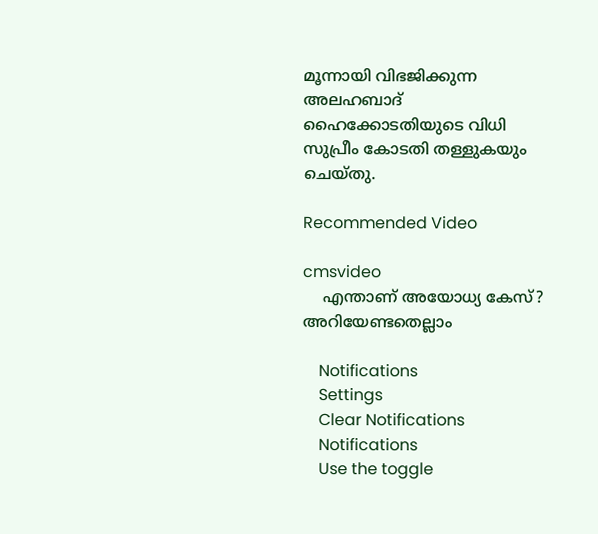മൂന്നായി വിഭജിക്കുന്ന അലഹബാദ് ഹൈക്കോടതിയുടെ വിധി സുപ്രീം കോടതി തള്ളുകയും ചെയ്തു.

Recommended Video

cmsvideo
    എന്താണ് അയോധ്യ കേസ്? അറിയേണ്ടതെല്ലാം

    Notifications
    Settings
    Clear Notifications
    Notifications
    Use the toggle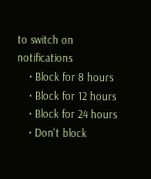to switch on notifications
    • Block for 8 hours
    • Block for 12 hours
    • Block for 24 hours
    • Don't block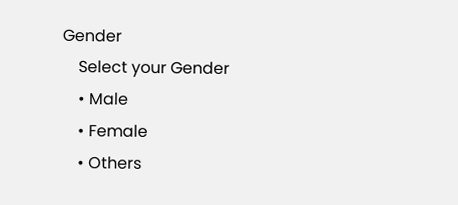Gender
    Select your Gender
    • Male
    • Female
    • Others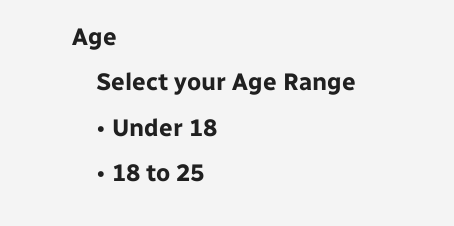Age
    Select your Age Range
    • Under 18
    • 18 to 25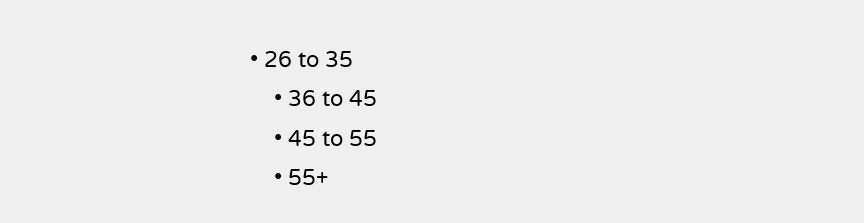• 26 to 35
    • 36 to 45
    • 45 to 55
    • 55+